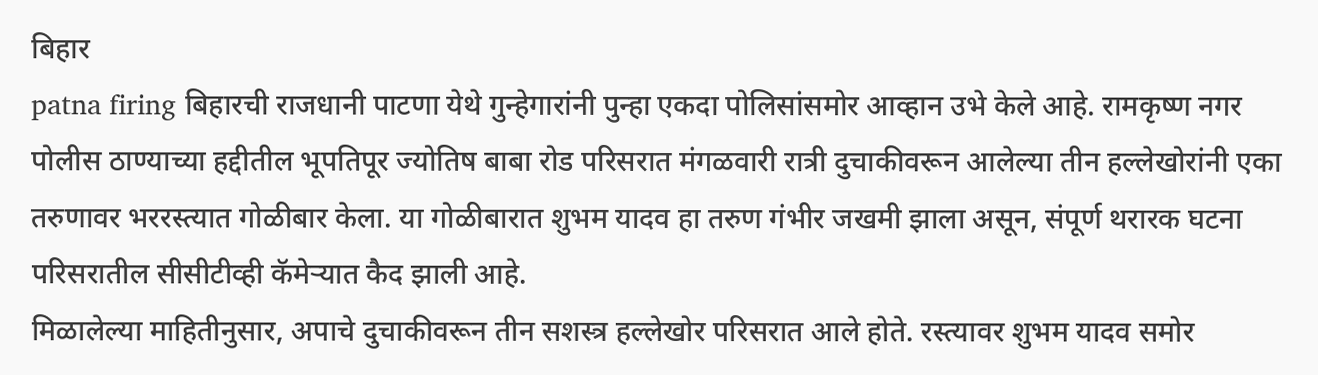बिहार
patna firing बिहारची राजधानी पाटणा येथे गुन्हेगारांनी पुन्हा एकदा पोलिसांसमोर आव्हान उभे केले आहे. रामकृष्ण नगर पोलीस ठाण्याच्या हद्दीतील भूपतिपूर ज्योतिष बाबा रोड परिसरात मंगळवारी रात्री दुचाकीवरून आलेल्या तीन हल्लेखोरांनी एका तरुणावर भररस्त्यात गोळीबार केला. या गोळीबारात शुभम यादव हा तरुण गंभीर जखमी झाला असून, संपूर्ण थरारक घटना परिसरातील सीसीटीव्ही कॅमेऱ्यात कैद झाली आहे.
मिळालेल्या माहितीनुसार, अपाचे दुचाकीवरून तीन सशस्त्र हल्लेखोर परिसरात आले होते. रस्त्यावर शुभम यादव समोर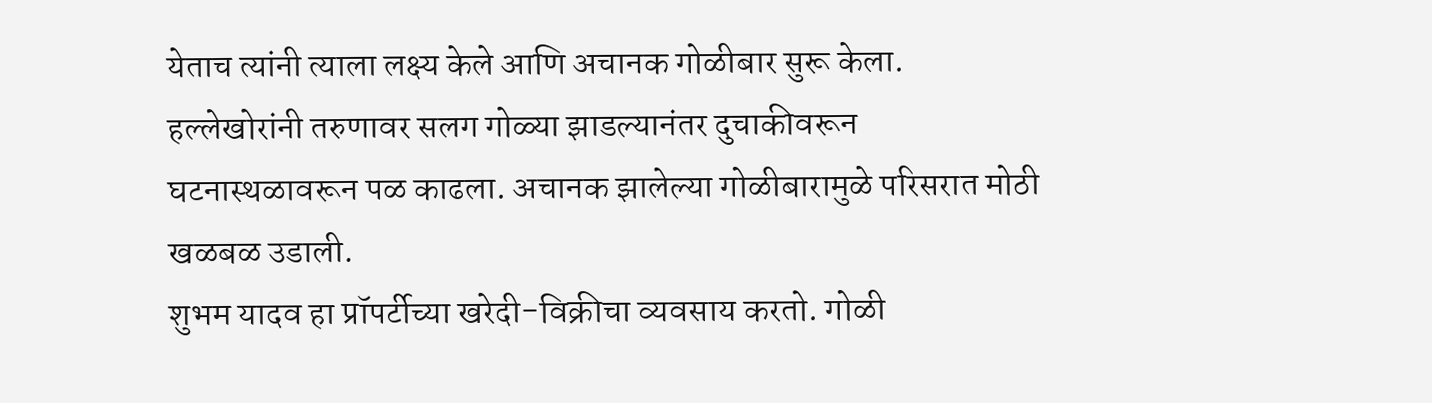येताच त्यांनी त्याला लक्ष्य केले आणि अचानक गोळीबार सुरू केला. हल्लेखोरांनी तरुणावर सलग गोळ्या झाडल्यानंतर दुचाकीवरून घटनास्थळावरून पळ काढला. अचानक झालेल्या गोळीबारामुळे परिसरात मोठी खळबळ उडाली.
शुभम यादव हा प्रॉपर्टीच्या खरेदी-विक्रीचा व्यवसाय करतो. गोळी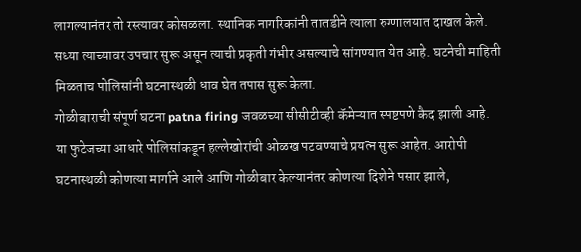लागल्यानंतर तो रस्त्यावर कोसळला. स्थानिक नागरिकांनी तातडीने त्याला रुग्णालयात दाखल केले. सध्या त्याच्यावर उपचार सुरू असून त्याची प्रकृती गंभीर असल्याचे सांगण्यात येत आहे. घटनेची माहिती मिळताच पोलिसांनी घटनास्थळी धाव घेत तपास सुरू केला.
गोळीबाराची संपूर्ण घटना patna firing जवळच्या सीसीटीव्ही कॅमेऱ्यात स्पष्टपणे कैद झाली आहे. या फुटेजच्या आधारे पोलिसांकडून हल्लेखोरांची ओळख पटवण्याचे प्रयत्न सुरू आहेत. आरोपी घटनास्थळी कोणत्या मार्गाने आले आणि गोळीबार केल्यानंतर कोणत्या दिशेने पसार झाले,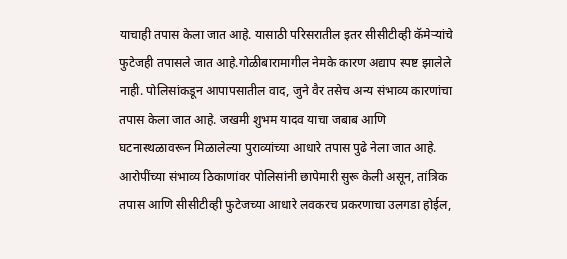याचाही तपास केला जात आहे. यासाठी परिसरातील इतर सीसीटीव्ही कॅमेऱ्यांचे फुटेजही तपासले जात आहे.गोळीबारामागील नेमके कारण अद्याप स्पष्ट झालेले नाही. पोलिसांकडून आपापसातील वाद, जुने वैर तसेच अन्य संभाव्य कारणांचा तपास केला जात आहे. जखमी शुभम यादव याचा जबाब आणि घटनास्थळावरून मिळालेल्या पुराव्यांच्या आधारे तपास पुढे नेला जात आहे. आरोपींच्या संभाव्य ठिकाणांवर पोलिसांनी छापेमारी सुरू केली असून, तांत्रिक तपास आणि सीसीटीव्ही फुटेजच्या आधारे लवकरच प्रकरणाचा उलगडा होईल,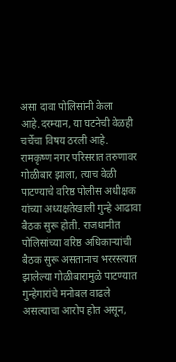असा दावा पोलिसांनी केला आहे.दरम्यान, या घटनेची वेळही चर्चेचा विषय ठरली आहे. रामकृष्ण नगर परिसरात तरुणावर गोळीबार झाला, त्याच वेळी पाटण्याचे वरिष्ठ पोलीस अधीक्षक यांच्या अध्यक्षतेखाली गुन्हे आढावा बैठक सुरू होती. राजधानीत पोलिसांच्या वरिष्ठ अधिकाऱ्यांची बैठक सुरू असतानाच भररस्त्यात झालेल्या गोळीबारामुळे पाटण्यात गुन्हेगारांचे मनोबल वाढले असल्याचा आरोप होत असून,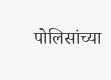पोलिसांच्या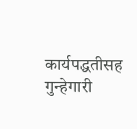कार्यपद्धतीसह गुन्हेगारी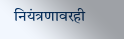नियंत्रणावरही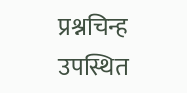प्रश्नचिन्ह उपस्थित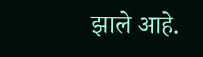झाले आहे.